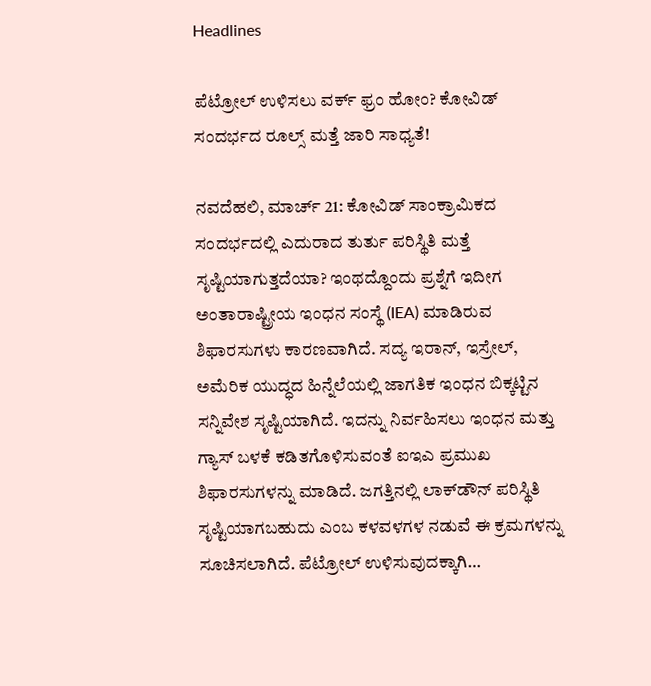Headlines

ಪೆಟ್ರೋಲ್ ಉಳಿಸಲು ವರ್ಕ್ ಫ್ರಂ ಹೋಂ? ಕೋವಿಡ್ ಸಂದರ್ಭದ ರೂಲ್ಸ್ ಮತ್ತೆ ಜಾರಿ ಸಾಧ್ಯತೆ!

ನವದೆಹಲಿ, ಮಾರ್ಚ್ 21: ಕೋವಿಡ್ ಸಾಂಕ್ರಾಮಿಕದ ಸಂದರ್ಭದಲ್ಲಿ ಎದುರಾದ ತುರ್ತು ಪರಿಸ್ಥಿತಿ ಮತ್ತೆ ಸೃಷ್ಟಿಯಾಗುತ್ತದೆಯಾ? ಇಂಥದ್ದೊಂದು ಪ್ರಶ್ನೆಗೆ ಇದೀಗ ಅಂತಾರಾಷ್ಟ್ರೀಯ ಇಂಧನ ಸಂಸ್ಥೆ (IEA) ಮಾಡಿರುವ ಶಿಫಾರಸುಗಳು ಕಾರಣವಾಗಿದೆ. ಸದ್ಯ ಇರಾನ್, ಇಸ್ರೇಲ್, ಅಮೆರಿಕ ಯುದ್ಧದ ಹಿನ್ನೆಲೆಯಲ್ಲಿ ಜಾಗತಿಕ ಇಂಧನ ಬಿಕ್ಕಟ್ಟಿನ ಸನ್ನಿವೇಶ ಸೃಷ್ಟಿಯಾಗಿದೆ. ಇದನ್ನು ನಿರ್ವಹಿಸಲು ಇಂಧನ ಮತ್ತು ಗ್ಯಾಸ್ ಬಳಕೆ ಕಡಿತಗೊಳಿಸುವಂತೆ ಐಇಎ ಪ್ರಮುಖ ಶಿಫಾರಸುಗಳನ್ನು ಮಾಡಿದೆ. ಜಗತ್ತಿನಲ್ಲಿ ಲಾಕ್‌ಡೌನ್ ಪರಿಸ್ಥಿತಿ ಸೃಷ್ಟಿಯಾಗಬಹುದು ಎಂಬ ಕಳವಳಗಳ ನಡುವೆ ಈ ಕ್ರಮಗಳನ್ನು ಸೂಚಿಸಲಾಗಿದೆ. ಪೆಟ್ರೋಲ್ ಉಳಿಸುವುದಕ್ಕಾಗಿ…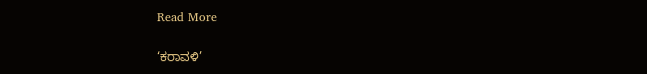Read More

‘ಕರಾವಳಿ’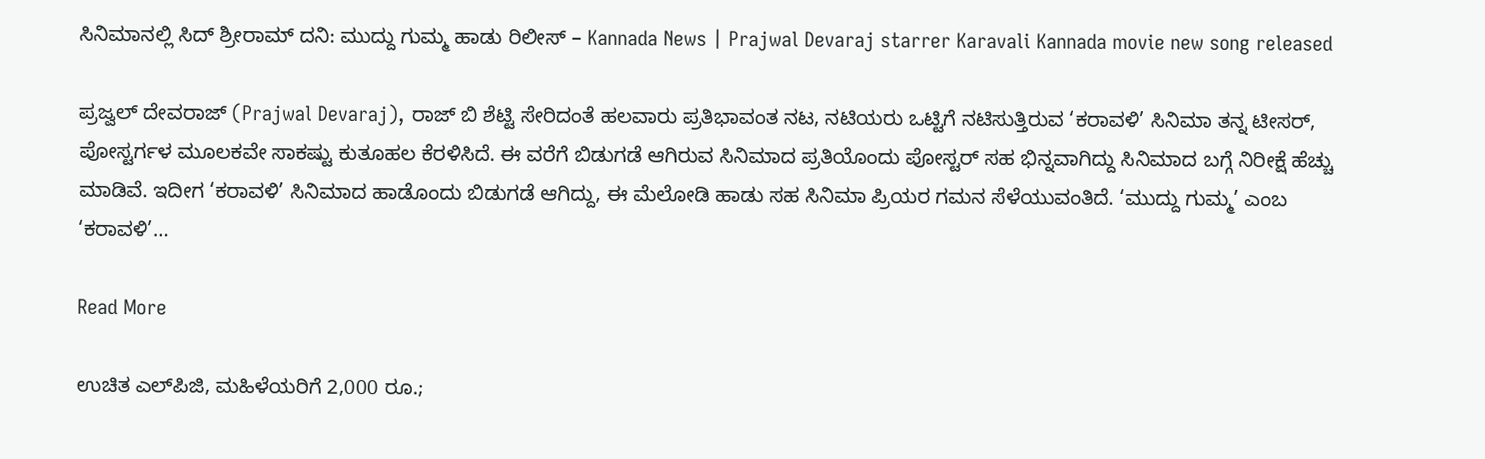ಸಿನಿಮಾನಲ್ಲಿ ಸಿದ್ ಶ್ರೀರಾಮ್ ದನಿ: ಮುದ್ದು ಗುಮ್ಮ ಹಾಡು ರಿಲೀಸ್ – Kannada News | Prajwal Devaraj starrer Karavali Kannada movie new song released

ಪ್ರಜ್ವಲ್ ದೇವರಾಜ್ (Prajwal Devaraj), ರಾಜ್ ಬಿ ಶೆಟ್ಟಿ ಸೇರಿದಂತೆ ಹಲವಾರು ಪ್ರತಿಭಾವಂತ ನಟ, ನಟಿಯರು ಒಟ್ಟಿಗೆ ನಟಿಸುತ್ತಿರುವ ‘ಕರಾವಳಿ’ ಸಿನಿಮಾ ತನ್ನ ಟೀಸರ್, ಪೋಸ್ಟರ್ಗಳ ಮೂಲಕವೇ ಸಾಕಷ್ಟು ಕುತೂಹಲ ಕೆರಳಿಸಿದೆ. ಈ ವರೆಗೆ ಬಿಡುಗಡೆ ಆಗಿರುವ ಸಿನಿಮಾದ ಪ್ರತಿಯೊಂದು ಪೋಸ್ಟರ್ ಸಹ ಭಿನ್ನವಾಗಿದ್ದು ಸಿನಿಮಾದ ಬಗ್ಗೆ ನಿರೀಕ್ಷೆ ಹೆಚ್ಚು ಮಾಡಿವೆ. ಇದೀಗ ‘ಕರಾವಳಿ’ ಸಿನಿಮಾದ ಹಾಡೊಂದು ಬಿಡುಗಡೆ ಆಗಿದ್ದು, ಈ ಮೆಲೋಡಿ ಹಾಡು ಸಹ ಸಿನಿಮಾ ಪ್ರಿಯರ ಗಮನ ಸೆಳೆಯುವಂತಿದೆ. ‘ಮುದ್ದು ಗುಮ್ಮ’ ಎಂಬ ‘ಕರಾವಳಿ’…

Read More

ಉಚಿತ ಎಲ್‌ಪಿಜಿ, ಮಹಿಳೆಯರಿಗೆ 2,000 ರೂ.;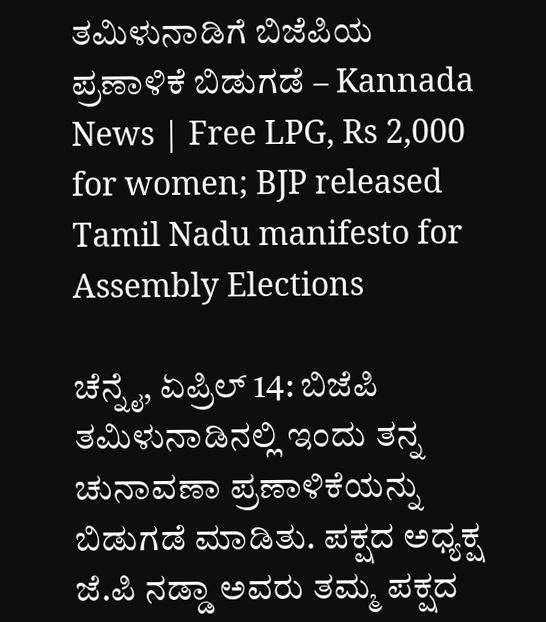ತಮಿಳುನಾಡಿಗೆ ಬಿಜೆಪಿಯ ಪ್ರಣಾಳಿಕೆ ಬಿಡುಗಡೆ – Kannada News | Free LPG, Rs 2,000 for women; BJP released Tamil Nadu manifesto for Assembly Elections

ಚೆನ್ನೈ, ಏಪ್ರಿಲ್ 14: ಬಿಜೆಪಿ ತಮಿಳುನಾಡಿನಲ್ಲಿ ಇಂದು ತನ್ನ ಚುನಾವಣಾ ಪ್ರಣಾಳಿಕೆಯನ್ನು ಬಿಡುಗಡೆ ಮಾಡಿತು. ಪಕ್ಷದ ಅಧ್ಯಕ್ಷ ಜೆ.ಪಿ ನಡ್ಡಾ ಅವರು ತಮ್ಮ ಪಕ್ಷದ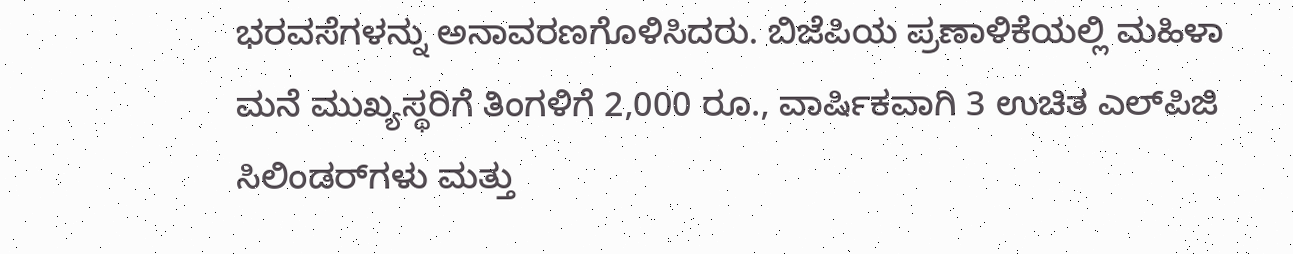ಭರವಸೆಗಳನ್ನು ಅನಾವರಣಗೊಳಿಸಿದರು. ಬಿಜೆಪಿಯ ಪ್ರಣಾಳಿಕೆಯಲ್ಲಿ ಮಹಿಳಾ ಮನೆ ಮುಖ್ಯಸ್ಥರಿಗೆ ತಿಂಗಳಿಗೆ 2,000 ರೂ., ವಾರ್ಷಿಕವಾಗಿ 3 ಉಚಿತ ಎಲ್‌ಪಿಜಿ ಸಿಲಿಂಡರ್‌ಗಳು ಮತ್ತು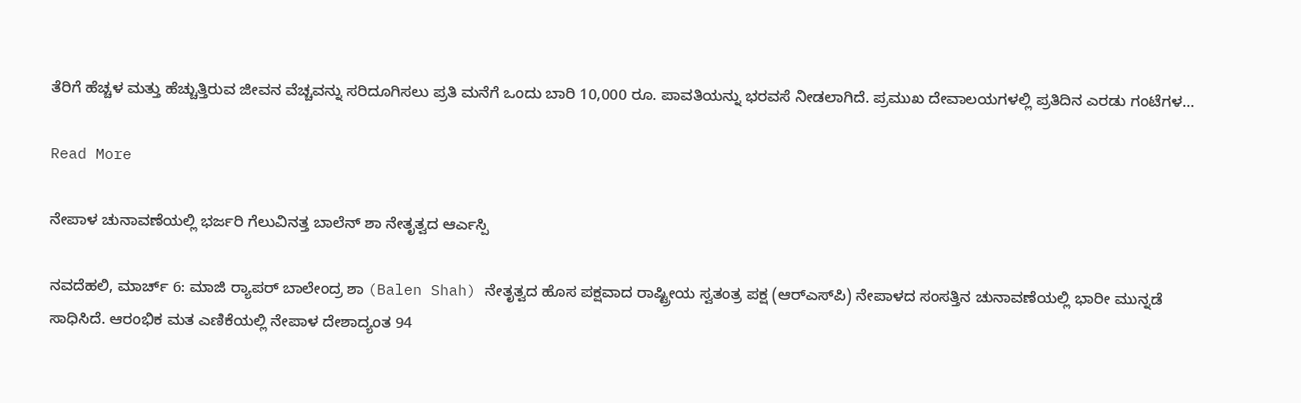ತೆರಿಗೆ ಹೆಚ್ಚಳ ಮತ್ತು ಹೆಚ್ಚುತ್ತಿರುವ ಜೀವನ ವೆಚ್ಚವನ್ನು ಸರಿದೂಗಿಸಲು ಪ್ರತಿ ಮನೆಗೆ ಒಂದು ಬಾರಿ 10,000 ರೂ. ಪಾವತಿಯನ್ನು ಭರವಸೆ ನೀಡಲಾಗಿದೆ. ಪ್ರಮುಖ ದೇವಾಲಯಗಳಲ್ಲಿ ಪ್ರತಿದಿನ ಎರಡು ಗಂಟೆಗಳ…

Read More

ನೇಪಾಳ ಚುನಾವಣೆಯಲ್ಲಿ ಭರ್ಜರಿ ಗೆಲುವಿನತ್ತ ಬಾಲೆನ್ ಶಾ ನೇತೃತ್ವದ ಆರ್ಎಸ್ಪಿ

ನವದೆಹಲಿ, ಮಾರ್ಚ್ 6: ಮಾಜಿ ರ‍್ಯಾಪರ್ ಬಾಲೇಂದ್ರ ಶಾ (Balen Shah) ನೇತೃತ್ವದ ಹೊಸ ಪಕ್ಷವಾದ ರಾಷ್ಟ್ರೀಯ ಸ್ವತಂತ್ರ ಪಕ್ಷ (ಆರ್‌ಎಸ್‌ಪಿ) ನೇಪಾಳದ ಸಂಸತ್ತಿನ ಚುನಾವಣೆಯಲ್ಲಿ ಭಾರೀ ಮುನ್ನಡೆ ಸಾಧಿಸಿದೆ. ಆರಂಭಿಕ ಮತ ಎಣಿಕೆಯಲ್ಲಿ ನೇಪಾಳ ದೇಶಾದ್ಯಂತ 94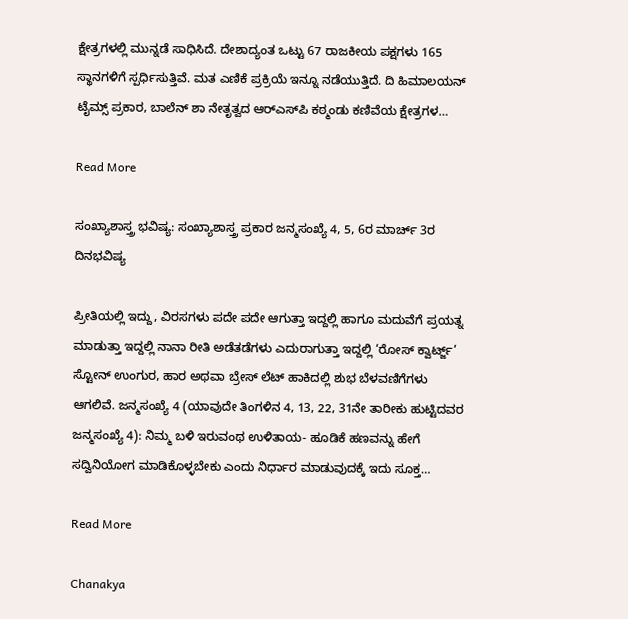ಕ್ಷೇತ್ರಗಳಲ್ಲಿ ಮುನ್ನಡೆ ಸಾಧಿಸಿದೆ. ದೇಶಾದ್ಯಂತ ಒಟ್ಟು 67 ರಾಜಕೀಯ ಪಕ್ಷಗಳು 165 ಸ್ಥಾನಗಳಿಗೆ ಸ್ಪರ್ಧಿಸುತ್ತಿವೆ. ಮತ ಎಣಿಕೆ ಪ್ರಕ್ರಿಯೆ ಇನ್ನೂ ನಡೆಯುತ್ತಿದೆ. ದಿ ಹಿಮಾಲಯನ್ ಟೈಮ್ಸ್ ಪ್ರಕಾರ, ಬಾಲೆನ್ ಶಾ ನೇತೃತ್ವದ ಆರ್‌ಎಸ್‌ಪಿ ಕಠ್ಮಂಡು ಕಣಿವೆಯ ಕ್ಷೇತ್ರಗಳ…

Read More

ಸಂಖ್ಯಾಶಾಸ್ತ್ರ ಭವಿಷ್ಯ: ಸಂಖ್ಯಾಶಾಸ್ತ್ರ ಪ್ರಕಾರ ಜನ್ಮಸಂಖ್ಯೆ 4, 5, 6ರ ಮಾರ್ಚ್ 3ರ ದಿನಭವಿಷ್ಯ

ಪ್ರೀತಿಯಲ್ಲಿ ಇದ್ದು, ವಿರಸಗಳು ಪದೇ ಪದೇ ಆಗುತ್ತಾ ಇದ್ದಲ್ಲಿ ಹಾಗೂ ಮದುವೆಗೆ ಪ್ರಯತ್ನ ಮಾಡುತ್ತಾ ಇದ್ದಲ್ಲಿ ನಾನಾ ರೀತಿ ಅಡೆತಡೆಗಳು ಎದುರಾಗುತ್ತಾ ಇದ್ದಲ್ಲಿ ‘ರೋಸ್ ಕ್ವಾರ್ಟ್ಜ್’ ಸ್ಟೋನ್ ಉಂಗುರ, ಹಾರ ಅಥವಾ ಬ್ರೇಸ್ ಲೆಟ್ ಹಾಕಿದಲ್ಲಿ ಶುಭ ಬೆಳವಣಿಗೆಗಳು ಆಗಲಿವೆ. ಜನ್ಮಸಂಖ್ಯೆ 4 (ಯಾವುದೇ ತಿಂಗಳಿನ 4, 13, 22, 31ನೇ ತಾರೀಕು ಹುಟ್ಟಿದವರ ಜನ್ಮಸಂಖ್ಯೆ 4): ನಿಮ್ಮ ಬಳಿ ಇರುವಂಥ ಉಳಿತಾಯ- ಹೂಡಿಕೆ ಹಣವನ್ನು ಹೇಗೆ ಸದ್ವಿನಿಯೋಗ ಮಾಡಿಕೊಳ್ಳಬೇಕು ಎಂದು ನಿರ್ಧಾರ ಮಾಡುವುದಕ್ಕೆ ಇದು ಸೂಕ್ತ…

Read More

Chanakya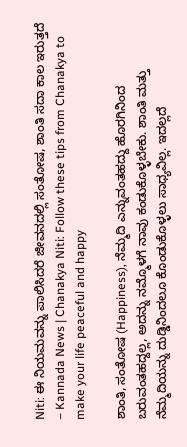Niti: ಈ ನಿಯಮವನ್ನು ಪಾಲಿಸಿದರೆ ಜೀವನದಲ್ಲಿ ಸಂತೋಷ, ಶಾಂತಿ ಸದಾ ಕಾಲ ಇರುತ್ತದೆ – Kannada News | Chanakya Niti: Follow these tips from Chanakya to make your life peaceful and happy

ಶಾಂತಿ, ಸಂತೋಷ (Happiness), ನೆಮ್ಮದಿ ಎನ್ನುವಂತಹದ್ದು ಹೊರಗಿನಿಂದ ಬರುವಂತಹದ್ದಲ್ಲ, ಅದನ್ನು ನಮ್ಮೊಳಗೆ ನಾವು ಕಂಡುಕೊಳ್ಳಬೇಕು. ಶಾಂತಿ ಮತ್ತು ನೆಮ್ಮದಿಯನ್ನು ದುಡ್ಡಿನಿಂದಲೂ ಕೊಂಡುಕೊಳ್ಳಲು ಸಾಧ್ಯವಿಲ್ಲ. ಇದಲ್ಲದೆ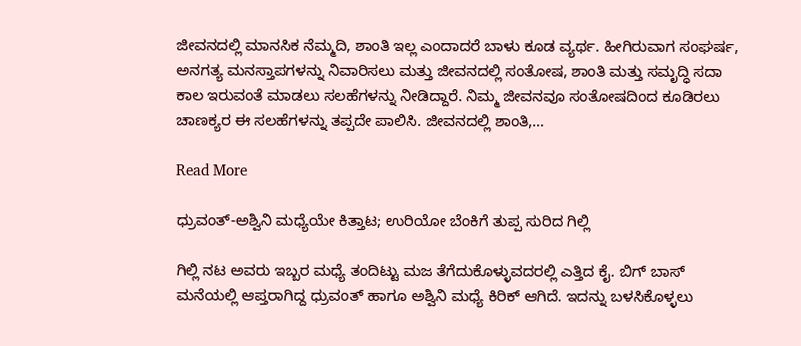ಜೀವನದಲ್ಲಿ ಮಾನಸಿಕ ನೆಮ್ಮದಿ, ಶಾಂತಿ ಇಲ್ಲ ಎಂದಾದರೆ ಬಾಳು ಕೂಡ ವ್ಯರ್ಥ. ಹೀಗಿರುವಾಗ ಸಂಘರ್ಷ, ಅನಗತ್ಯ ಮನಸ್ತಾಪಗಳನ್ನು ನಿವಾರಿಸಲು ಮತ್ತು ಜೀವನದಲ್ಲಿ ಸಂತೋಷ, ಶಾಂತಿ ಮತ್ತು ಸಮೃದ್ಧಿ ಸದಾ ಕಾಲ ಇರುವಂತೆ ಮಾಡಲು ಸಲಹೆಗಳನ್ನು ನೀಡಿದ್ದಾರೆ. ನಿಮ್ಮ ಜೀವನವೂ ಸಂತೋಷದಿಂದ ಕೂಡಿರಲು  ಚಾಣಕ್ಯರ ಈ ಸಲಹೆಗಳನ್ನು ತಪ್ಪದೇ ಪಾಲಿಸಿ. ಜೀವನದಲ್ಲಿ ಶಾಂತಿ,…

Read More

ಧ್ರುವಂತ್-ಅಶ್ವಿನಿ ಮಧ್ಯೆಯೇ ಕಿತ್ತಾಟ; ಉರಿಯೋ ಬೆಂಕಿಗೆ ತುಪ್ಪ ಸುರಿದ ಗಿಲ್ಲಿ

ಗಿಲ್ಲಿ ನಟ ಅವರು ಇಬ್ಬರ ಮಧ್ಯೆ ತಂದಿಟ್ಟು ಮಜ ತೆಗೆದುಕೊಳ್ಳುವದರಲ್ಲಿ ಎತ್ತಿದ ಕೈ. ಬಿಗ್ ಬಾಸ್ ಮನೆಯಲ್ಲಿ ಆಪ್ತರಾಗಿದ್ದ ಧ್ರುವಂತ್ ಹಾಗೂ ಅಶ್ವಿನಿ ಮಧ್ಯೆ ಕಿರಿಕ್ ಆಗಿದೆ. ಇದನ್ನು ಬಳಸಿಕೊಳ್ಳಲು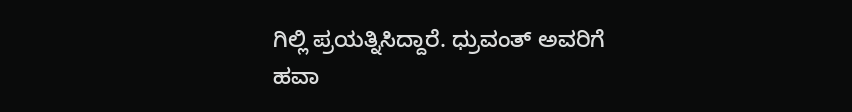ಗಿಲ್ಲಿ ಪ್ರಯತ್ನಿಸಿದ್ದಾರೆ. ಧ್ರುವಂತ್ ಅವರಿಗೆ ಹವಾ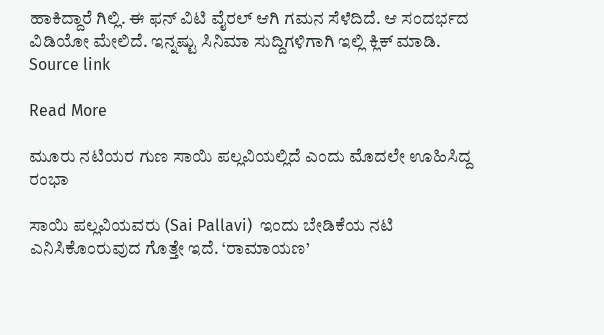ಹಾಕಿದ್ದಾರೆ ಗಿಲ್ಲಿ. ಈ ಫನ್ ವಿಟಿ ವೈರಲ್ ಆಗಿ ಗಮನ ಸೆಳೆದಿದೆ. ಆ ಸಂದರ್ಭದ ವಿಡಿಯೋ ಮೇಲಿದೆ. ಇನ್ನಷ್ಟು ಸಿನಿಮಾ ಸುದ್ದಿಗಳಿಗಾಗಿ ಇಲ್ಲಿ ಕ್ಲಿಕ್ ಮಾಡಿ. Source link

Read More

ಮೂರು ನಟಿಯರ ಗುಣ ಸಾಯಿ ಪಲ್ಲವಿಯಲ್ಲಿದೆ ಎಂದು ಮೊದಲೇ ಊಹಿಸಿದ್ದ ರಂಭಾ

ಸಾಯಿ ಪಲ್ಲವಿಯವರು (Sai Pallavi)  ಇಂದು ಬೇಡಿಕೆಯ ನಟಿ ಎನಿಸಿಕೊಂರುವುದ ಗೊತ್ತೇ ಇದೆ. ‘ರಾಮಾಯಣ’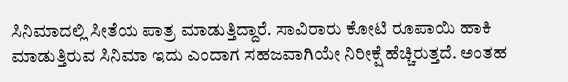ಸಿನಿಮಾದಲ್ಲಿ ಸೀತೆಯ ಪಾತ್ರ ಮಾಡುತ್ತಿದ್ದಾರೆ. ಸಾವಿರಾರು ಕೋಟಿ ರೂಪಾಯಿ ಹಾಕಿ ಮಾಡುತ್ತಿರುವ ಸಿನಿಮಾ ಇದು ಎಂದಾಗ ಸಹಜವಾಗಿಯೇ ನಿರೀಕ್ಷೆ ಹೆಚ್ಚಿರುತ್ತದೆ. ಅಂತಹ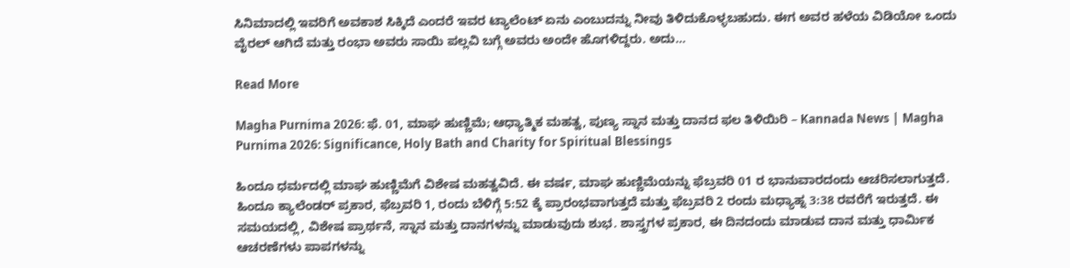ಸಿನಿಮಾದಲ್ಲಿ ಇವರಿಗೆ ಅವಕಾಶ ಸಿಕ್ಕಿದೆ ಎಂದರೆ ಇವರ ಟ್ಯಾಲೆಂಟ್ ಏನು ಎಂಬುದನ್ನು ನೀವು ತಿಳಿದುಕೊಳ್ಳಬಹುದು. ಈಗ ಅವರ ಹಳೆಯ ವಿಡಿಯೋ ಒಂದು ವೈರಲ್ ಆಗಿದೆ ಮತ್ತು ರಂಭಾ ಅವರು ಸಾಯಿ ಪಲ್ಲವಿ ಬಗ್ಗೆ ಅವರು ಅಂದೇ ಹೊಗಳಿದ್ದರು. ಅದು…

Read More

Magha Purnima 2026: ಫೆ. 01, ಮಾಘ ಹುಣ್ಣಿಮೆ; ಆಧ್ಯಾತ್ಮಿಕ ಮಹತ್ವ, ಪುಣ್ಯ ಸ್ನಾನ ಮತ್ತು ದಾನದ ಫಲ ತಿಳಿಯಿರಿ – Kannada News | Magha Purnima 2026: Significance, Holy Bath and Charity for Spiritual Blessings

ಹಿಂದೂ ಧರ್ಮದಲ್ಲಿ ಮಾಘ ಹುಣ್ಣಿಮೆಗೆ ವಿಶೇಷ ಮಹತ್ವವಿದೆ. ಈ ವರ್ಷ, ಮಾಘ ಹುಣ್ಣಿಮೆಯನ್ನು ಫೆಬ್ರವರಿ 01 ರ ಭಾನುವಾರದಂದು ಆಚರಿಸಲಾಗುತ್ತದೆ. ಹಿಂದೂ ಕ್ಯಾಲೆಂಡರ್ ಪ್ರಕಾರ, ಫೆಬ್ರವರಿ 1, ರಂದು ಬೆಳಿಗ್ಗೆ 5:52 ಕ್ಕೆ ಪ್ರಾರಂಭವಾಗುತ್ತದೆ ಮತ್ತು ಫೆಬ್ರವರಿ 2 ರಂದು ಮಧ್ಯಾಹ್ನ 3:38 ರವರೆಗೆ ಇರುತ್ತದೆ. ಈ ಸಮಯದಲ್ಲಿ, ವಿಶೇಷ ಪ್ರಾರ್ಥನೆ, ಸ್ನಾನ ಮತ್ತು ದಾನಗಳನ್ನು ಮಾಡುವುದು ಶುಭ. ಶಾಸ್ತ್ರಗಳ ಪ್ರಕಾರ, ಈ ದಿನದಂದು ಮಾಡುವ ದಾನ ಮತ್ತು ಧಾರ್ಮಿಕ ಆಚರಣೆಗಳು ಪಾಪಗಳನ್ನು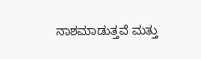ನಾಶಮಾಡುತ್ತವೆ ಮತ್ತು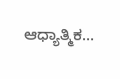ಆಧ್ಯಾತ್ಮಿಕ…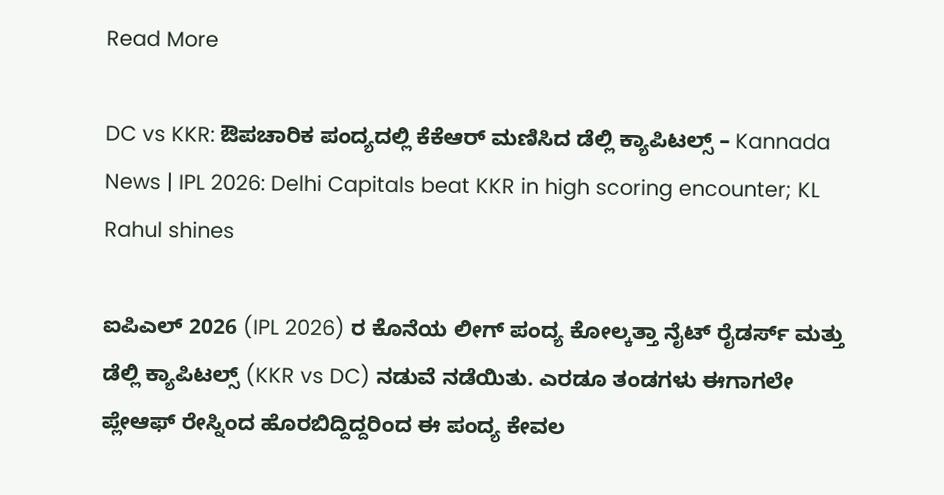Read More

DC vs KKR: ಔಪಚಾರಿಕ ಪಂದ್ಯದಲ್ಲಿ ಕೆಕೆಆರ್ ಮಣಿಸಿದ ಡೆಲ್ಲಿ ಕ್ಯಾಪಿಟಲ್ಸ್ – Kannada News | IPL 2026: Delhi Capitals beat KKR in high scoring encounter; KL Rahul shines

ಐಪಿಎಲ್ 2026 (IPL 2026) ರ ಕೊನೆಯ ಲೀಗ್ ಪಂದ್ಯ ಕೋಲ್ಕತ್ತಾ ನೈಟ್ ರೈಡರ್ಸ್ ಮತ್ತು ಡೆಲ್ಲಿ ಕ್ಯಾಪಿಟಲ್ಸ್ (KKR vs DC) ನಡುವೆ ನಡೆಯಿತು. ಎರಡೂ ತಂಡಗಳು ಈಗಾಗಲೇ ಪ್ಲೇಆಫ್‌ ರೇಸ್ನಿಂದ ಹೊರಬಿದ್ದಿದ್ದರಿಂದ ಈ ಪಂದ್ಯ ಕೇವಲ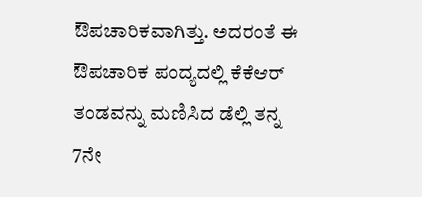ಔಪಚಾರಿಕವಾಗಿತ್ತು. ಅದರಂತೆ ಈ ಔಪಚಾರಿಕ ಪಂದ್ಯದಲ್ಲಿ ಕೆಕೆಆರ್‌ ತಂಡವನ್ನು ಮಣಿಸಿದ ಡೆಲ್ಲಿ ತನ್ನ 7ನೇ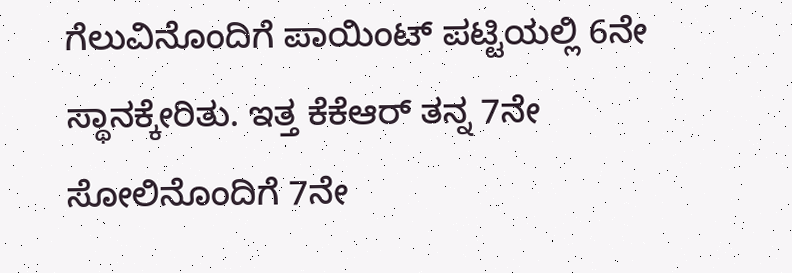ಗೆಲುವಿನೊಂದಿಗೆ ಪಾಯಿಂಟ್ ಪಟ್ಟಿಯಲ್ಲಿ 6ನೇ ಸ್ಥಾನಕ್ಕೇರಿತು. ಇತ್ತ ಕೆಕೆಆರ್ ತನ್ನ 7ನೇ ಸೋಲಿನೊಂದಿಗೆ 7ನೇ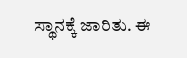ಸ್ಥಾನಕ್ಕೆ ಜಾರಿತು. ಈ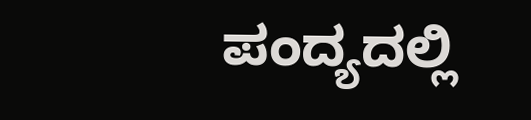ಪಂದ್ಯದಲ್ಲಿ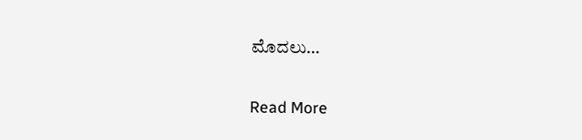ಮೊದಲು…

Read More